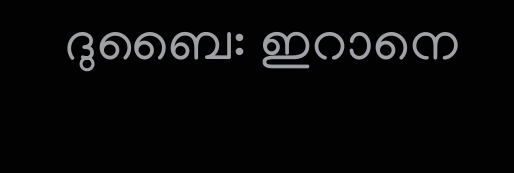ദുബൈ: ഇറാനെ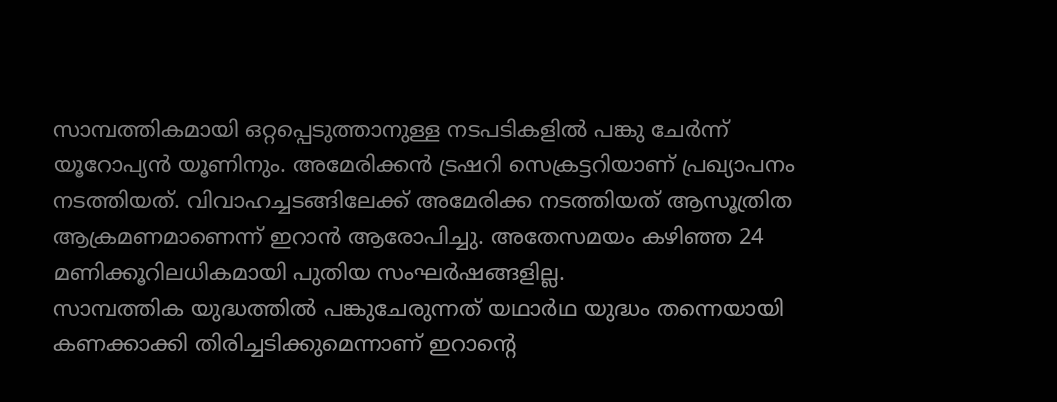സാമ്പത്തികമായി ഒറ്റപ്പെടുത്താനുള്ള നടപടികളിൽ പങ്കു ചേർന്ന് യൂറോപ്യൻ യൂണിനും. അമേരിക്കൻ ട്രഷറി സെക്രട്ടറിയാണ് പ്രഖ്യാപനം നടത്തിയത്. വിവാഹച്ചടങ്ങിലേക്ക് അമേരിക്ക നടത്തിയത് ആസൂത്രിത ആക്രമണമാണെന്ന് ഇറാൻ ആരോപിച്ചു. അതേസമയം കഴിഞ്ഞ 24 മണിക്കൂറിലധികമായി പുതിയ സംഘർഷങ്ങളില്ല.
സാമ്പത്തിക യുദ്ധത്തിൽ പങ്കുചേരുന്നത് യഥാർഥ യുദ്ധം തന്നെയായി കണക്കാക്കി തിരിച്ചടിക്കുമെന്നാണ് ഇറാന്റെ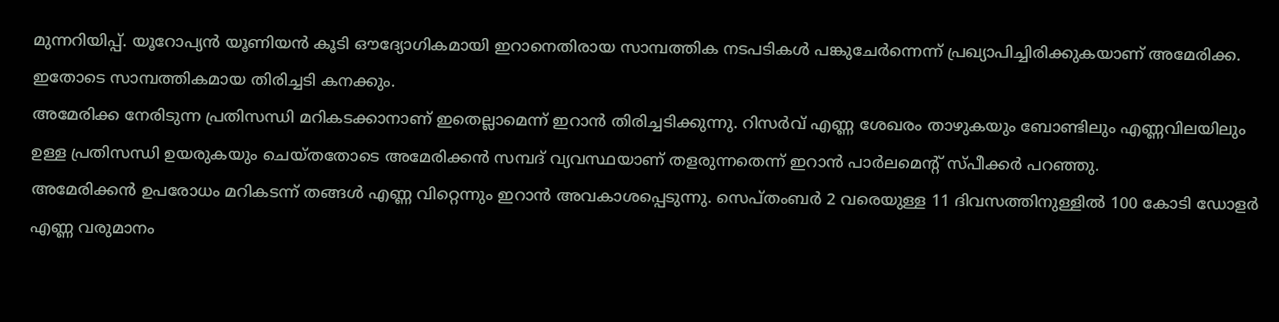മുന്നറിയിപ്പ്. യൂറോപ്യൻ യൂണിയൻ കൂടി ഔദ്യോഗികമായി ഇറാനെതിരായ സാമ്പത്തിക നടപടികൾ പങ്കുചേർന്നെന്ന് പ്രഖ്യാപിച്ചിരിക്കുകയാണ് അമേരിക്ക. ഇതോടെ സാമ്പത്തികമായ തിരിച്ചടി കനക്കും.
അമേരിക്ക നേരിടുന്ന പ്രതിസന്ധി മറികടക്കാനാണ് ഇതെല്ലാമെന്ന് ഇറാൻ തിരിച്ചടിക്കുന്നു. റിസർവ് എണ്ണ ശേഖരം താഴുകയും ബോണ്ടിലും എണ്ണവിലയിലും ഉള്ള പ്രതിസന്ധി ഉയരുകയും ചെയ്തതോടെ അമേരിക്കൻ സമ്പദ് വ്യവസ്ഥയാണ് തളരുന്നതെന്ന് ഇറാൻ പാർലമെന്റ് സ്പീക്കർ പറഞ്ഞു.
അമേരിക്കൻ ഉപരോധം മറികടന്ന് തങ്ങൾ എണ്ണ വിറ്റെന്നും ഇറാൻ അവകാശപ്പെടുന്നു. സെപ്തംബർ 2 വരെയുള്ള 11 ദിവസത്തിനുള്ളിൽ 100 കോടി ഡോളർ എണ്ണ വരുമാനം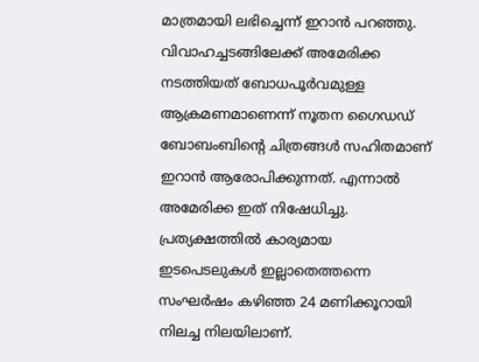മാത്രമായി ലഭിച്ചെന്ന് ഇറാൻ പറഞ്ഞു. വിവാഹച്ചടങ്ങിലേക്ക് അമേരിക്ക നടത്തിയത് ബോധപൂർവമുള്ള ആക്രമണമാണെന്ന് നൂതന ഗൈഡഡ് ബോബംബിന്റെ ചിത്രങ്ങൾ സഹിതമാണ് ഇറാൻ ആരോപിക്കുന്നത്. എന്നാൽ അമേരിക്ക ഇത് നിഷേധിച്ചു. പ്രത്യക്ഷത്തിൽ കാര്യമായ ഇടപെടലുകൾ ഇല്ലാതെത്തന്നെ സംഘർഷം കഴിഞ്ഞ 24 മണിക്കൂറായി നിലച്ച നിലയിലാണ്.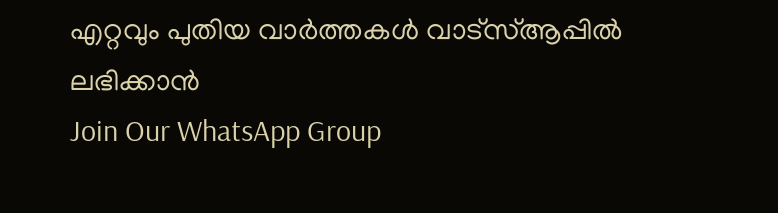എറ്റവും പുതിയ വാർത്തകൾ വാട്സ്ആപ്പിൽ ലഭിക്കാൻ
Join Our WhatsApp Group